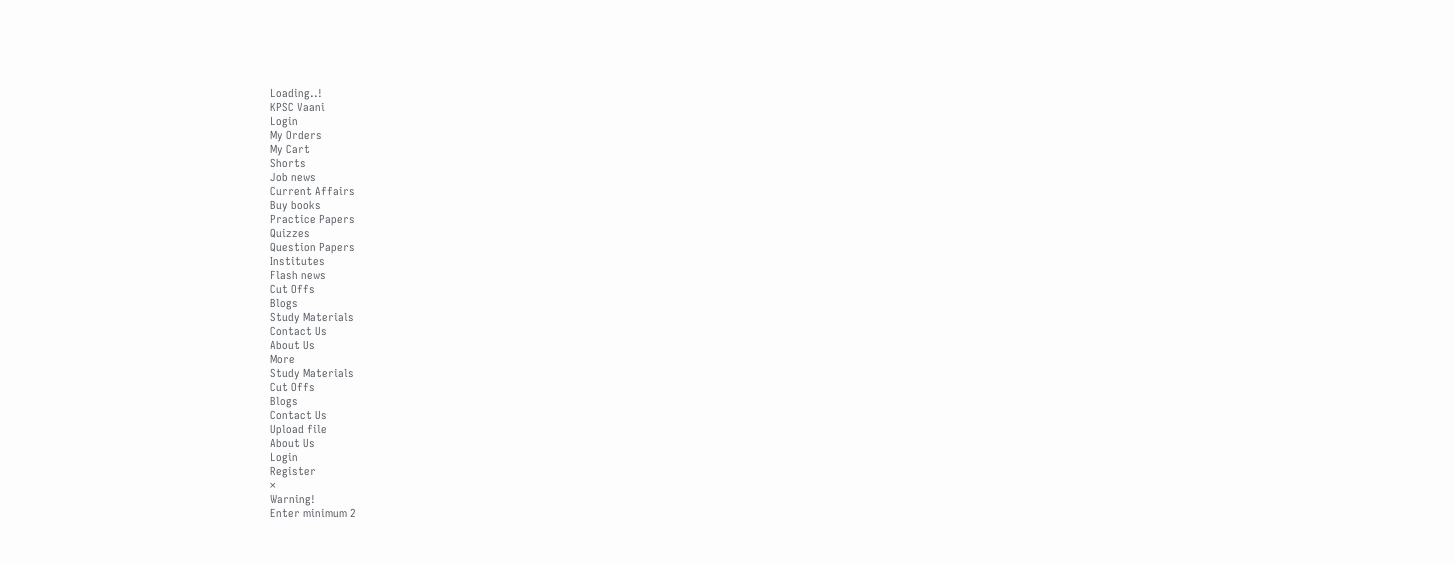Loading..!
KPSC Vaani
Login
My Orders
My Cart
Shorts
Job news
Current Affairs
Buy books
Practice Papers
Quizzes
Question Papers
Institutes
Flash news
Cut Offs
Blogs
Study Materials
Contact Us
About Us
More
Study Materials
Cut Offs
Blogs
Contact Us
Upload file
About Us
Login
Register
×
Warning!
Enter minimum 2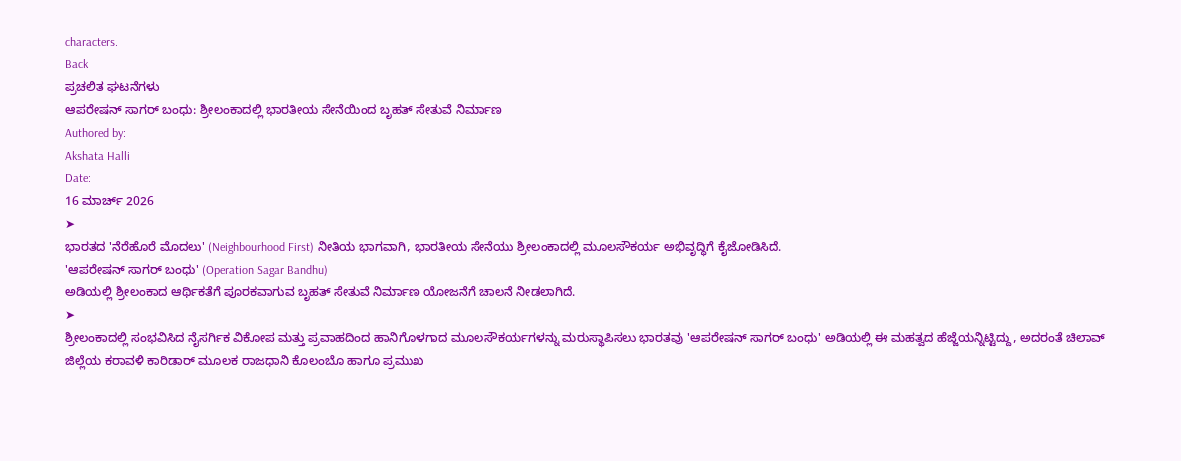characters.
Back
ಪ್ರಚಲಿತ ಘಟನೆಗಳು
ಆಪರೇಷನ್ ಸಾಗರ್ ಬಂಧು: ಶ್ರೀಲಂಕಾದಲ್ಲಿ ಭಾರತೀಯ ಸೇನೆಯಿಂದ ಬೃಹತ್ ಸೇತುವೆ ನಿರ್ಮಾಣ
Authored by:
Akshata Halli
Date:
16 ಮಾರ್ಚ್ 2026
➤
ಭಾರತದ 'ನೆರೆಹೊರೆ ಮೊದಲು' (Neighbourhood First) ನೀತಿಯ ಭಾಗವಾಗಿ, ಭಾರತೀಯ ಸೇನೆಯು ಶ್ರೀಲಂಕಾದಲ್ಲಿ ಮೂಲಸೌಕರ್ಯ ಅಭಿವೃದ್ಧಿಗೆ ಕೈಜೋಡಿಸಿದೆ.
'ಆಪರೇಷನ್ ಸಾಗರ್ ಬಂಧು' (Operation Sagar Bandhu)
ಅಡಿಯಲ್ಲಿ ಶ್ರೀಲಂಕಾದ ಆರ್ಥಿಕತೆಗೆ ಪೂರಕವಾಗುವ ಬೃಹತ್ ಸೇತುವೆ ನಿರ್ಮಾಣ ಯೋಜನೆಗೆ ಚಾಲನೆ ನೀಡಲಾಗಿದೆ.
➤
ಶ್ರೀಲಂಕಾದಲ್ಲಿ ಸಂಭವಿಸಿದ ನೈಸರ್ಗಿಕ ವಿಕೋಪ ಮತ್ತು ಪ್ರವಾಹದಿಂದ ಹಾನಿಗೊಳಗಾದ ಮೂಲಸೌಕರ್ಯಗಳನ್ನು ಮರುಸ್ಥಾಪಿಸಲು ಭಾರತವು 'ಆಪರೇಷನ್ ಸಾಗರ್ ಬಂಧು' ಅಡಿಯಲ್ಲಿ ಈ ಮಹತ್ವದ ಹೆಜ್ಜೆಯನ್ನಿಟ್ಟಿದ್ದು, ಅದರಂತೆ ಚಿಲಾವ್ ಜಿಲ್ಲೆಯ ಕರಾವಳಿ ಕಾರಿಡಾರ್ ಮೂಲಕ ರಾಜಧಾನಿ ಕೊಲಂಬೊ ಹಾಗೂ ಪ್ರಮುಖ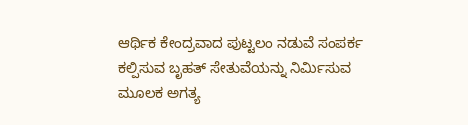ಆರ್ಥಿಕ ಕೇಂದ್ರವಾದ ಪುಟ್ಟಲಂ ನಡುವೆ ಸಂಪರ್ಕ ಕಲ್ಪಿಸುವ ಬೃಹತ್ ಸೇತುವೆಯನ್ನು ನಿರ್ಮಿಸುವ ಮೂಲಕ ಅಗತ್ಯ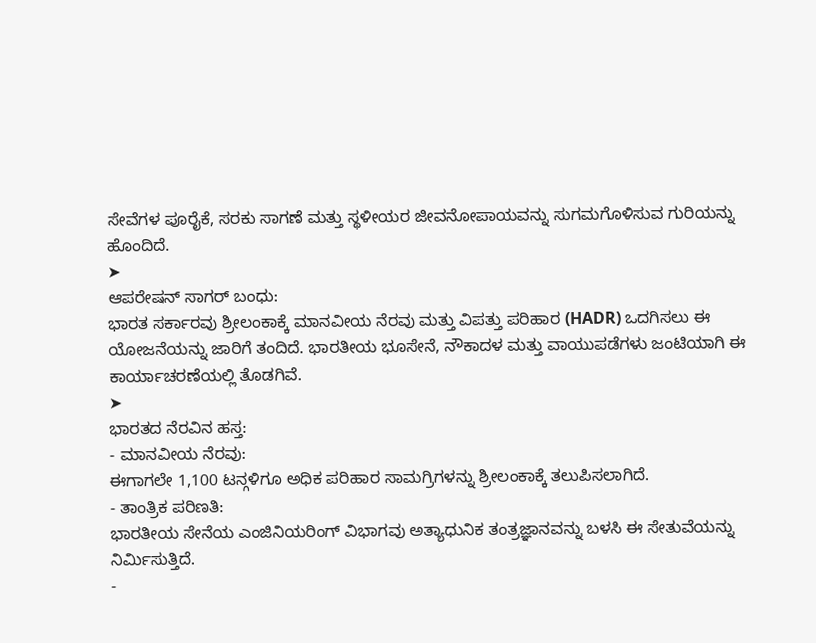ಸೇವೆಗಳ ಪೂರೈಕೆ, ಸರಕು ಸಾಗಣೆ ಮತ್ತು ಸ್ಥಳೀಯರ ಜೀವನೋಪಾಯವನ್ನು ಸುಗಮಗೊಳಿಸುವ ಗುರಿಯನ್ನು ಹೊಂದಿದೆ.
➤
ಆಪರೇಷನ್ ಸಾಗರ್ ಬಂಧು:
ಭಾರತ ಸರ್ಕಾರವು ಶ್ರೀಲಂಕಾಕ್ಕೆ ಮಾನವೀಯ ನೆರವು ಮತ್ತು ವಿಪತ್ತು ಪರಿಹಾರ (HADR) ಒದಗಿಸಲು ಈ ಯೋಜನೆಯನ್ನು ಜಾರಿಗೆ ತಂದಿದೆ. ಭಾರತೀಯ ಭೂಸೇನೆ, ನೌಕಾದಳ ಮತ್ತು ವಾಯುಪಡೆಗಳು ಜಂಟಿಯಾಗಿ ಈ ಕಾರ್ಯಾಚರಣೆಯಲ್ಲಿ ತೊಡಗಿವೆ.
➤
ಭಾರತದ ನೆರವಿನ ಹಸ್ತ:
- ಮಾನವೀಯ ನೆರವು:
ಈಗಾಗಲೇ 1,100 ಟನ್ಗಳಿಗೂ ಅಧಿಕ ಪರಿಹಾರ ಸಾಮಗ್ರಿಗಳನ್ನು ಶ್ರೀಲಂಕಾಕ್ಕೆ ತಲುಪಿಸಲಾಗಿದೆ.
- ತಾಂತ್ರಿಕ ಪರಿಣತಿ:
ಭಾರತೀಯ ಸೇನೆಯ ಎಂಜಿನಿಯರಿಂಗ್ ವಿಭಾಗವು ಅತ್ಯಾಧುನಿಕ ತಂತ್ರಜ್ಞಾನವನ್ನು ಬಳಸಿ ಈ ಸೇತುವೆಯನ್ನು ನಿರ್ಮಿಸುತ್ತಿದೆ.
-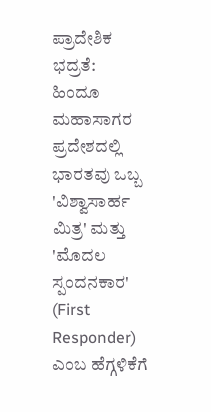ಪ್ರಾದೇಶಿಕ ಭದ್ರತೆ:
ಹಿಂದೂ ಮಹಾಸಾಗರ ಪ್ರದೇಶದಲ್ಲಿ ಭಾರತವು ಒಬ್ಬ 'ವಿಶ್ವಾಸಾರ್ಹ ಮಿತ್ರ' ಮತ್ತು 'ಮೊದಲ ಸ್ಪಂದನಕಾರ' (First Responder) ಎಂಬ ಹೆಗ್ಗಳಿಕೆಗೆ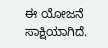ಈ ಯೋಜನೆ ಸಾಕ್ಷಿಯಾಗಿದೆ.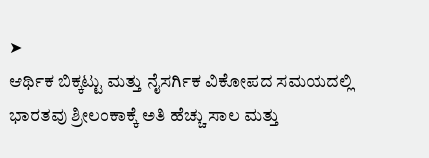➤
ಆರ್ಥಿಕ ಬಿಕ್ಕಟ್ಟು ಮತ್ತು ನೈಸರ್ಗಿಕ ವಿಕೋಪದ ಸಮಯದಲ್ಲಿ ಭಾರತವು ಶ್ರೀಲಂಕಾಕ್ಕೆ ಅತಿ ಹೆಚ್ಚು ಸಾಲ ಮತ್ತು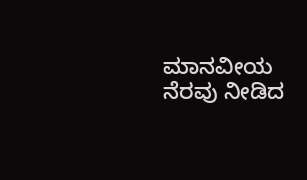ಮಾನವೀಯ ನೆರವು ನೀಡಿದ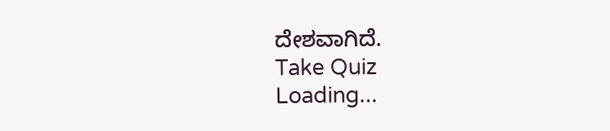ದೇಶವಾಗಿದೆ.
Take Quiz
Loading...